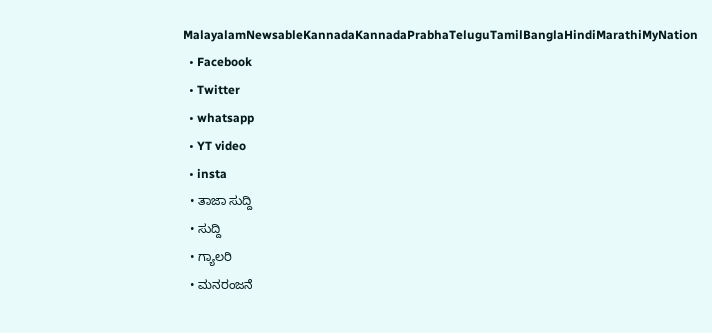MalayalamNewsableKannadaKannadaPrabhaTeluguTamilBanglaHindiMarathiMyNation
  • Facebook
  • Twitter
  • whatsapp
  • YT video
  • insta
  • ತಾಜಾ ಸುದ್ದಿ
  • ಸುದ್ದಿ
  • ಗ್ಯಾಲರಿ
  • ಮನರಂಜನೆ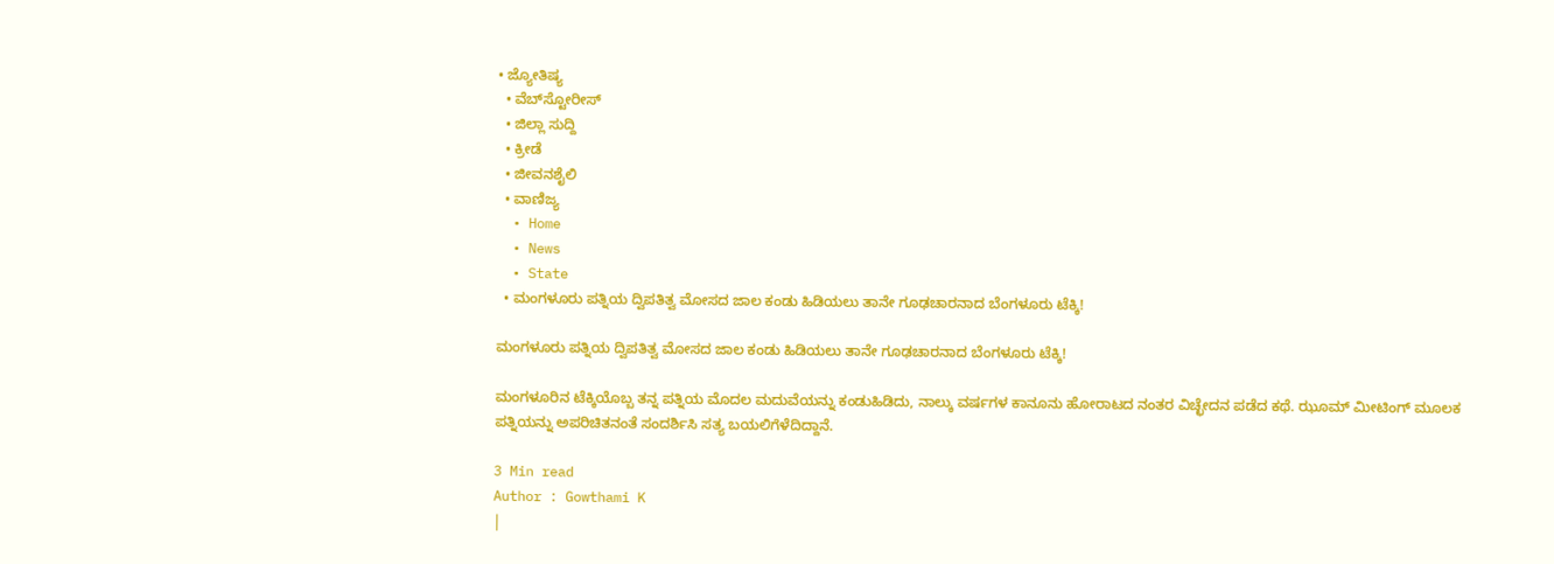• ಜ್ಯೋತಿಷ್ಯ
  • ವೆಬ್‌ಸ್ಟೋರೀಸ್
  • ಜಿಲ್ಲಾ ಸುದ್ದಿ
  • ಕ್ರೀಡೆ
  • ಜೀವನಶೈಲಿ
  • ವಾಣಿಜ್ಯ
  • Home
  • News
  • State
  • ಮಂಗಳೂರು ಪತ್ನಿಯ ದ್ವಿಪತಿತ್ವ ಮೋಸದ ಜಾಲ ಕಂಡು ಹಿಡಿಯಲು ತಾನೇ ಗೂಢಚಾರನಾದ ಬೆಂಗಳೂರು ಟೆಕ್ಕಿ!

ಮಂಗಳೂರು ಪತ್ನಿಯ ದ್ವಿಪತಿತ್ವ ಮೋಸದ ಜಾಲ ಕಂಡು ಹಿಡಿಯಲು ತಾನೇ ಗೂಢಚಾರನಾದ ಬೆಂಗಳೂರು ಟೆಕ್ಕಿ!

ಮಂಗಳೂರಿನ ಟೆಕ್ಕಿಯೊಬ್ಬ ತನ್ನ ಪತ್ನಿಯ ಮೊದಲ ಮದುವೆಯನ್ನು ಕಂಡುಹಿಡಿದು, ನಾಲ್ಕು ವರ್ಷಗಳ ಕಾನೂನು ಹೋರಾಟದ ನಂತರ ವಿಚ್ಛೇದನ ಪಡೆದ ಕಥೆ. ಝೂಮ್ ಮೀಟಿಂಗ್ ಮೂಲಕ ಪತ್ನಿಯನ್ನು ಅಪರಿಚಿತನಂತೆ ಸಂದರ್ಶಿಸಿ ಸತ್ಯ ಬಯಲಿಗೆಳೆದಿದ್ದಾನೆ.

3 Min read
Author : Gowthami K
|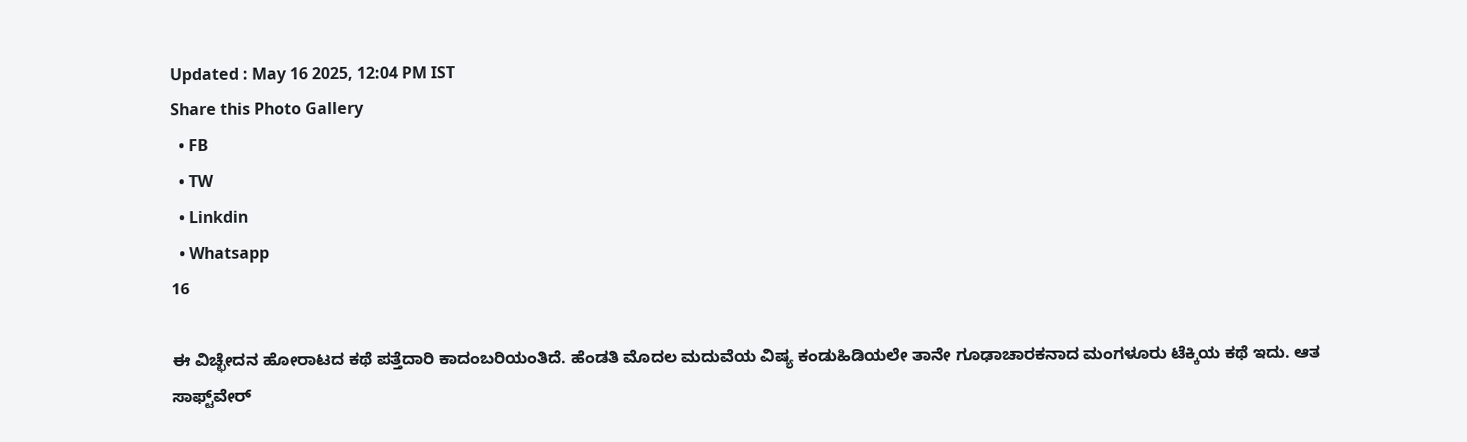Updated : May 16 2025, 12:04 PM IST
Share this Photo Gallery
  • FB
  • TW
  • Linkdin
  • Whatsapp
16

ಈ ವಿಚ್ಛೇದನ ಹೋರಾಟದ ಕಥೆ ಪತ್ತೆದಾರಿ ಕಾದಂಬರಿಯಂತಿದೆ. ಹೆಂಡತಿ ಮೊದಲ ಮದುವೆಯ ವಿಷ್ಯ ಕಂಡುಹಿಡಿಯಲೇ ತಾನೇ ಗೂಢಾಚಾರಕನಾದ ಮಂಗಳೂರು ಟೆಕ್ಕಿಯ ಕಥೆ ಇದು. ಆತ ಸಾಫ್ಟ್‌ವೇರ್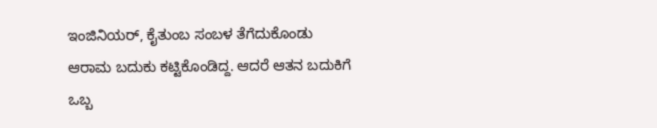ಇಂಜಿನಿಯರ್, ಕೈತುಂಬ ಸಂಬಳ ತೆಗೆದುಕೊಂಡು ಆರಾಮ ಬದುಕು ಕಟ್ಟಿಕೊಂಡಿದ್ದ. ಆದರೆ ಆತನ ಬದುಕಿಗೆ ಒಬ್ಬ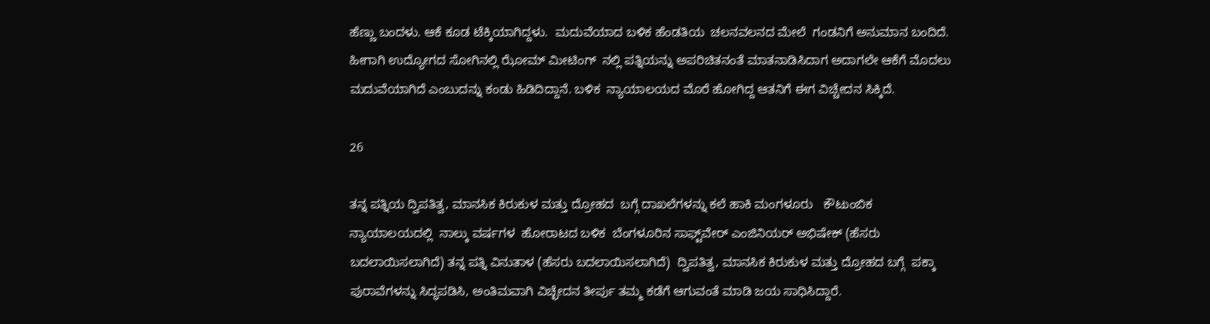ಹೆಣ್ಣು ಬಂದಳು. ಆಕೆ ಕೂಡ ಟೆಕ್ಕಿಯಾಗಿದ್ದಳು.  ಮದುವೆಯಾದ ಬಳಿಕ ಹೆಂಡತಿಯ  ಚಲನವಲನದ ಮೇಲೆ  ಗಂಡನಿಗೆ ಅನುಮಾನ ಬಂದಿದೆ. ಹೀಗಾಗಿ ಉದ್ಯೋಗದ ಸೋಗಿನಲ್ಲಿ ಝೋಮ್‌ ಮೀಟಿಂಗ್‌  ನಲ್ಲಿ ಪತ್ನಿಯನ್ನು ಅಪರಿಚಿತನಂತೆ ಮಾತನಾಡಿಸಿದಾಗ ಅದಾಗಲೇ ಆಕೆಗೆ ಮೊದಲು ಮದುವೆಯಾಗಿದೆ ಎಂಬುದನ್ನು ಕಂಡು ಹಿಡಿದಿದ್ದಾನೆ. ಬಳಿಕ  ನ್ಯಾಯಾಲಯದ ಮೊರೆ ಹೋಗಿದ್ದ ಆತನಿಗೆ ಈಗ ವಿಚ್ಚೇದನ ಸಿಕ್ಕಿದೆ.

26

ತನ್ನ ಪತ್ನಿಯ ದ್ವಿಪತಿತ್ವ, ಮಾನಸಿಕ ಕಿರುಕುಳ ಮತ್ತು ದ್ರೋಹದ  ಬಗ್ಗೆ ದಾಖಲೆಗಳನ್ನು ಕಲೆ ಹಾಕಿ ಮಂಗಳೂರು   ಕೌಟುಂಬಿಕ ನ್ಯಾಯಾಲಯದಲ್ಲಿ  ನಾಲ್ಕು ವರ್ಷಗಳ  ಹೋರಾಟದ ಬಳಿಕ  ಬೆಂಗಳೂರಿನ ಸಾಫ್ಟ್‌ವೇರ್ ಎಂಜಿನಿಯರ್ ಅಭಿಷೇಕ್‌ (ಹೆಸರು ಬದಲಾಯಿಸಲಾಗಿದೆ) ತನ್ನ ಪತ್ನಿ ವಿನುತಾಳ (ಹೆಸರು ಬದಲಾಯಿಸಲಾಗಿದೆ)  ದ್ವಿಪತಿತ್ವ, ಮಾನಸಿಕ ಕಿರುಕುಳ ಮತ್ತು ದ್ರೋಹದ ಬಗ್ಗೆ  ಪಕ್ಕಾ ಪುರಾವೆಗಳನ್ನು ಸಿದ್ಧಪಡಿಸಿ, ಅಂತಿಮವಾಗಿ ವಿಚ್ಛೇದನ ತೀರ್ಪು ತಮ್ಮ ಕಡೆಗೆ ಆಗುವಂತೆ ಮಾಡಿ ಜಯ ಸಾಧಿಸಿದ್ದಾರೆ.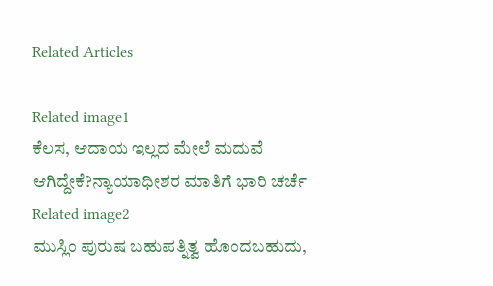Related Articles

Related image1
ಕೆಲಸ, ಆದಾಯ ಇಲ್ಲದ ಮೇಲೆ ಮದುವೆ ಆಗಿದ್ದೇಕೆ?ನ್ಯಾಯಾಧೀಶರ ಮಾತಿಗೆ ಭಾರಿ ಚರ್ಚೆ
Related image2
ಮುಸ್ಲಿಂ ಪುರುಷ ಬಹುಪತ್ನಿತ್ವ ಹೊಂದಬಹುದು,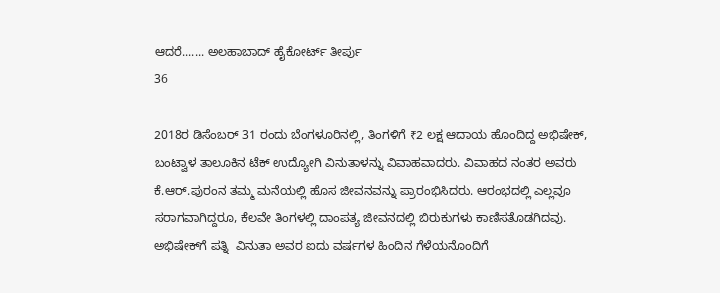ಆದರೆ....... ಅಲಹಾಬಾದ್ ಹೈಕೋರ್ಟ್‌ ತೀರ್ಪು
36

2018ರ ಡಿಸೆಂಬರ್ 31 ರಂದು ಬೆಂಗಳೂರಿನಲ್ಲಿ, ತಿಂಗಳಿಗೆ ₹2 ಲಕ್ಷ ಆದಾಯ ಹೊಂದಿದ್ದ ಅಭಿಷೇಕ್‌, ಬಂಟ್ವಾಳ ತಾಲೂಕಿನ ಟೆಕ್ ಉದ್ಯೋಗಿ ವಿನುತಾಳನ್ನು ವಿವಾಹವಾದರು. ವಿವಾಹದ ನಂತರ ಅವರು ಕೆ.ಆರ್.ಪುರಂನ ತಮ್ಮ ಮನೆಯಲ್ಲಿ ಹೊಸ ಜೀವನವನ್ನು ಪ್ರಾರಂಭಿಸಿದರು. ಆರಂಭದಲ್ಲಿ ಎಲ್ಲವೂ ಸರಾಗವಾಗಿದ್ದರೂ, ಕೆಲವೇ ತಿಂಗಳಲ್ಲಿ ದಾಂಪತ್ಯ ಜೀವನದಲ್ಲಿ ಬಿರುಕುಗಳು ಕಾಣಿಸತೊಡಗಿದವು. ಅಭಿಷೇಕ್‌ಗೆ ಪತ್ನಿ  ವಿನುತಾ ಅವರ ಐದು ವರ್ಷಗಳ ಹಿಂದಿನ ಗೆಳೆಯನೊಂದಿಗೆ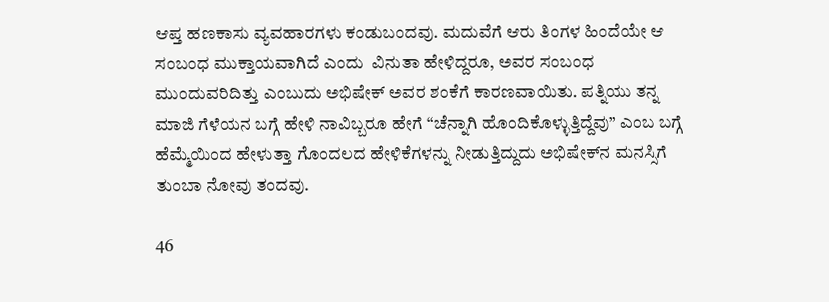ಆಪ್ತ ಹಣಕಾಸು ವ್ಯವಹಾರಗಳು ಕಂಡುಬಂದವು. ಮದುವೆಗೆ ಆರು ತಿಂಗಳ ಹಿಂದೆಯೇ ಆ ಸಂಬಂಧ ಮುಕ್ತಾಯವಾಗಿದೆ ಎಂದು  ವಿನುತಾ‌ ಹೇಳಿದ್ದರೂ, ಅವರ ಸಂಬಂಧ ಮುಂದುವರಿದಿತ್ತು ಎಂಬುದು ಅಭಿಷೇಕ್‌ ಅವರ ಶಂಕೆಗೆ ಕಾರಣವಾಯಿತು. ಪತ್ನಿಯು ತನ್ನ ಮಾಜಿ ಗೆಳೆಯನ ಬಗ್ಗೆ ಹೇಳಿ ನಾವಿಬ್ಬರೂ ಹೇಗೆ “ಚೆನ್ನಾಗಿ ಹೊಂದಿಕೊಳ್ಳುತ್ತಿದ್ದೆವು” ಎಂಬ ಬಗ್ಗೆ ಹೆಮ್ಮೆಯಿಂದ ಹೇಳುತ್ತಾ ಗೊಂದಲದ ಹೇಳಿಕೆಗಳನ್ನು ನೀಡುತ್ತಿದ್ದುದು ಅಭಿಷೇಕ್‌ನ ಮನಸ್ಸಿಗೆ ತುಂಬಾ ನೋವು ತಂದವು.

46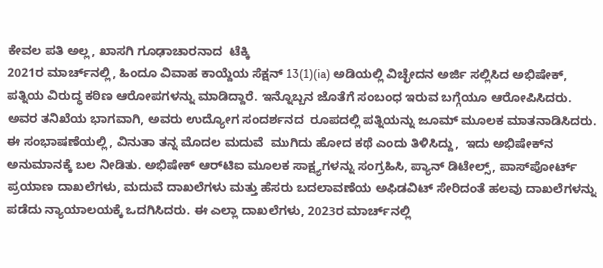ಕೇವಲ ಪತಿ ಅಲ್ಲ, ಖಾಸಗಿ ಗೂಢಾಚಾರನಾದ  ಟೆಕ್ಕಿ
2021ರ ಮಾರ್ಚ್‌ನಲ್ಲಿ, ಹಿಂದೂ ವಿವಾಹ ಕಾಯ್ದೆಯ ಸೆಕ್ಷನ್ 13(1)(ia) ಅಡಿಯಲ್ಲಿ ವಿಚ್ಛೇದನ ಅರ್ಜಿ ಸಲ್ಲಿಸಿದ ಅಭಿಷೇಕ್‌, ಪತ್ನಿಯ ವಿರುದ್ಧ ಕಠಿಣ ಆರೋಪಗಳನ್ನು ಮಾಡಿದ್ದಾರೆ. ಇನ್ನೊಬ್ಬನ ಜೊತೆಗೆ ಸಂಬಂಧ ಇರುವ ಬಗ್ಗೆಯೂ ಆರೋಪಿಸಿದರು. ಅವರ ತನಿಖೆಯ ಭಾಗವಾಗಿ, ಅವರು ಉದ್ಯೋಗ ಸಂದರ್ಶನದ  ರೂಪದಲ್ಲಿ ಪತ್ನಿಯನ್ನು ಜೂಮ್‌ ಮೂಲಕ ಮಾತನಾಡಿಸಿದರು. ಈ ಸಂಭಾಷಣೆಯಲ್ಲಿ, ವಿನುತಾ ತನ್ನ ಮೊದಲ ಮದುವೆ  ಮುಗಿದು ಹೋದ ಕಥೆ ಎಂದು ತಿಳಿಸಿದ್ದು,  ಇದು ಅಭಿಷೇಕ್‌ನ ಅನುಮಾನಕ್ಕೆ ಬಲ ನೀಡಿತು. ಅಭಿಷೇಕ್‌ ಆರ್‌ಟಿಐ ಮೂಲಕ ಸಾಕ್ಷ್ಯಗಳನ್ನು ಸಂಗ್ರಹಿಸಿ, ಪ್ಯಾನ್ ಡಿಟೇಲ್ಸ್, ಪಾಸ್‌ಪೋರ್ಟ್ ಪ್ರಯಾಣ ದಾಖಲೆಗಳು, ಮದುವೆ ದಾಖಲೆಗಳು ಮತ್ತು ಹೆಸರು ಬದಲಾವಣೆಯ ಅಫಿಡವಿಟ್ ಸೇರಿದಂತೆ ಹಲವು ದಾಖಲೆಗಳನ್ನು ಪಡೆದು ನ್ಯಾಯಾಲಯಕ್ಕೆ ಒದಗಿಸಿದರು. ಈ ಎಲ್ಲಾ ದಾಖಲೆಗಳು, 2023ರ ಮಾರ್ಚ್‌ನಲ್ಲಿ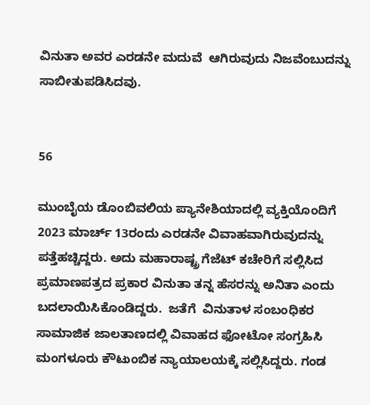ವಿನುತಾ ಅವರ ಎರಡನೇ ಮದುವೆ  ಆಗಿರುವುದು ನಿಜವೆಂಬುದನ್ನು ಸಾಬೀತುಪಡಿಸಿದವು.


56

ಮುಂಬೈಯ ಡೊಂಬಿವಲಿಯ ಪ್ಯಾನೇಶಿಯಾದಲ್ಲಿ ವ್ಯಕ್ತಿಯೊಂದಿಗೆ 2023 ಮಾರ್ಚ್ 13ರಂದು ಎರಡನೇ ವಿವಾಹವಾಗಿರುವುದನ್ನು ಪತ್ತೆಹಚ್ಚಿದ್ದರು. ಅದು ಮಹಾರಾಷ್ಟ್ರ ಗೆಜೆಟ್ ಕಚೇರಿಗೆ ಸಲ್ಲಿಸಿದ ಪ್ರಮಾಣಪತ್ರದ ಪ್ರಕಾರ ವಿನುತಾ ತನ್ನ ಹೆಸರನ್ನು ಅನಿತಾ ಎಂದು ಬದಲಾಯಿಸಿಕೊಂಡಿದ್ದರು.  ಜತೆಗೆ  ವಿನುತಾಳ ಸಂಬಂಧಿಕರ ಸಾಮಾಜಿಕ ಜಾಲತಾಣದಲ್ಲಿ ವಿವಾಹದ ಫೋಟೋ ಸಂಗ್ರಹಿಸಿ ಮಂಗಳೂರು ಕೌಟುಂಬಿಕ ನ್ಯಾಯಾಲಯಕ್ಕೆ ಸಲ್ಲಿಸಿದ್ದರು. ಗಂಡ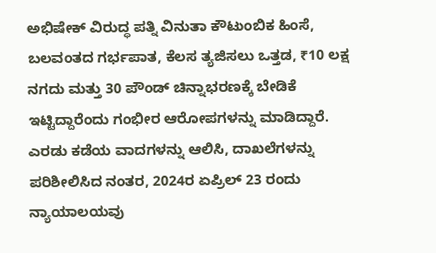ಅಭಿಷೇಕ್‌ ವಿರುದ್ಧ ಪತ್ನಿ ವಿನುತಾ ಕೌಟುಂಬಿಕ ಹಿಂಸೆ, ಬಲವಂತದ ಗರ್ಭಪಾತ, ಕೆಲಸ ತ್ಯಜಿಸಲು ಒತ್ತಡ, ₹10 ಲಕ್ಷ ನಗದು ಮತ್ತು 30 ಪೌಂಡ್ ಚಿನ್ನಾಭರಣಕ್ಕೆ ಬೇಡಿಕೆ ಇಟ್ಟಿದ್ದಾರೆಂದು ಗಂಭೀರ ಆರೋಪಗಳನ್ನು ಮಾಡಿದ್ದಾರೆ. ಎರಡು ಕಡೆಯ ವಾದಗಳನ್ನು ಆಲಿಸಿ, ದಾಖಲೆಗಳನ್ನು ಪರಿಶೀಲಿಸಿದ ನಂತರ, 2024ರ ಏಪ್ರಿಲ್ 23 ರಂದು ನ್ಯಾಯಾಲಯವು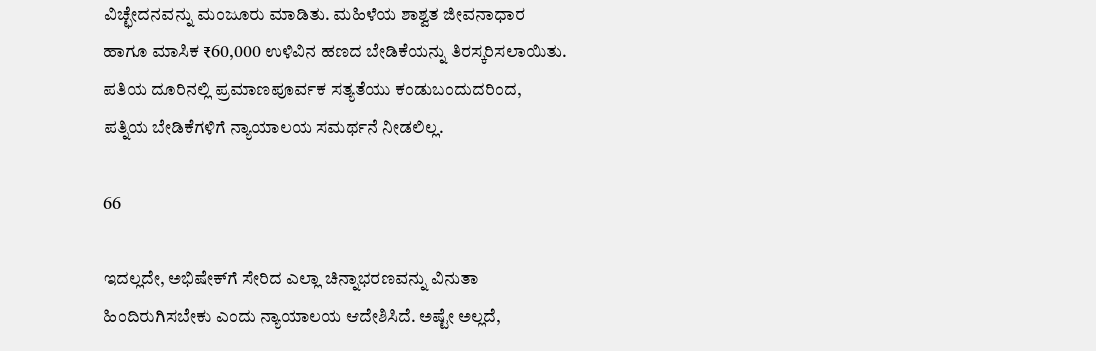ವಿಚ್ಛೇದನವನ್ನು ಮಂಜೂರು ಮಾಡಿತು. ಮಹಿಳೆಯ ಶಾಶ್ವತ ಜೀವನಾಧಾರ ಹಾಗೂ ಮಾಸಿಕ ₹60,000 ಉಳಿವಿನ ಹಣದ ಬೇಡಿಕೆಯನ್ನು ತಿರಸ್ಕರಿಸಲಾಯಿತು. ಪತಿಯ ದೂರಿನಲ್ಲಿ ಪ್ರಮಾಣಪೂರ್ವಕ ಸತ್ಯತೆಯು ಕಂಡುಬಂದುದರಿಂದ, ಪತ್ನಿಯ ಬೇಡಿಕೆಗಳಿಗೆ ನ್ಯಾಯಾಲಯ ಸಮರ್ಥನೆ ನೀಡಲಿಲ್ಲ.

66

ಇದಲ್ಲದೇ, ಅಭಿಷೇಕ್‌ಗೆ ಸೇರಿದ ಎಲ್ಲಾ ಚಿನ್ನಾಭರಣವನ್ನು ವಿನುತಾ ಹಿಂದಿರುಗಿಸಬೇಕು ಎಂದು ನ್ಯಾಯಾಲಯ ಆದೇಶಿಸಿದೆ. ಅಷ್ಟೇ ಅಲ್ಲದೆ,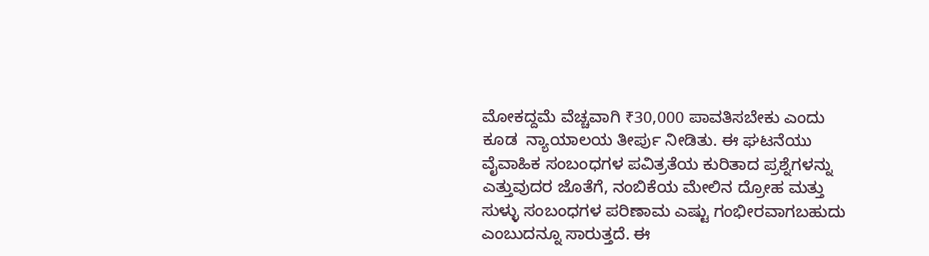ಮೋಕದ್ದಮೆ ವೆಚ್ಚವಾಗಿ ₹30,000 ಪಾವತಿಸಬೇಕು ಎಂದು ಕೂಡ  ನ್ಯಾಯಾಲಯ ತೀರ್ಪು ನೀಡಿತು. ಈ ಘಟನೆಯು  ವೈವಾಹಿಕ ಸಂಬಂಧಗಳ ಪವಿತ್ರತೆಯ ಕುರಿತಾದ ಪ್ರಶ್ನೆಗಳನ್ನು ಎತ್ತುವುದರ ಜೊತೆಗೆ, ನಂಬಿಕೆಯ ಮೇಲಿನ ದ್ರೋಹ ಮತ್ತು ಸುಳ್ಳು ಸಂಬಂಧಗಳ ಪರಿಣಾಮ ಎಷ್ಟು ಗಂಭೀರವಾಗಬಹುದು ಎಂಬುದನ್ನೂ ಸಾರುತ್ತದೆ. ಈ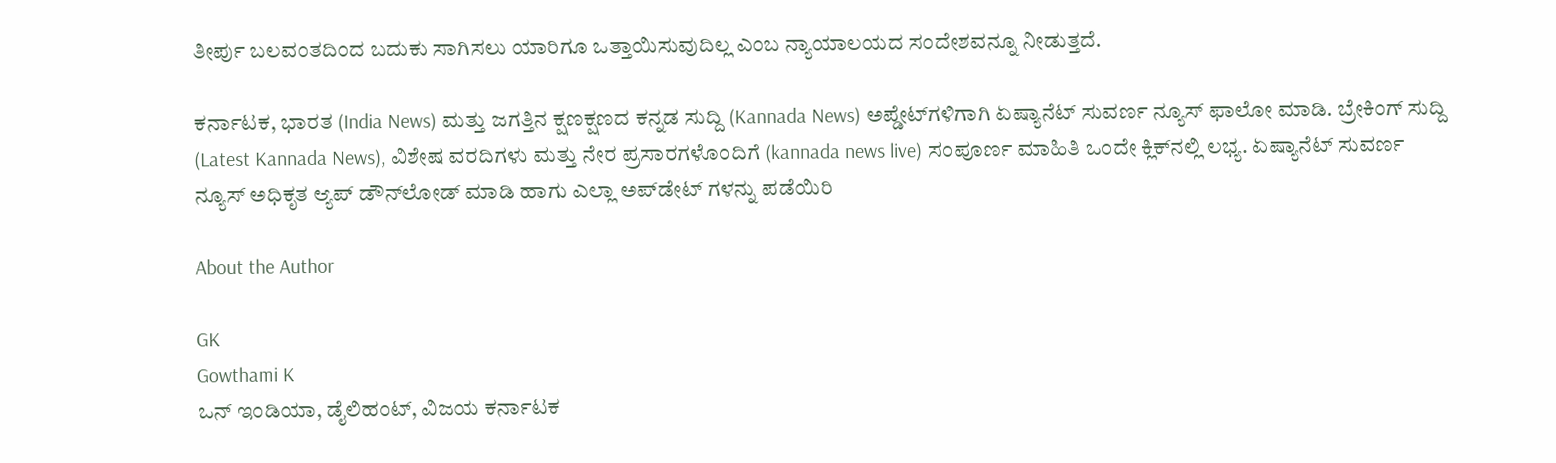ತೀರ್ಪು ಬಲವಂತದಿಂದ ಬದುಕು ಸಾಗಿಸಲು ಯಾರಿಗೂ ಒತ್ತಾಯಿಸುವುದಿಲ್ಲ ಎಂಬ ನ್ಯಾಯಾಲಯದ ಸಂದೇಶವನ್ನೂ ನೀಡುತ್ತದೆ.

ಕರ್ನಾಟಕ, ಭಾರತ (India News) ಮತ್ತು ಜಗತ್ತಿನ ಕ್ಷಣಕ್ಷಣದ ಕನ್ನಡ ಸುದ್ದಿ (Kannada News) ಅಪ್ಡೇಟ್‌ಗಳಿಗಾಗಿ ಏಷ್ಯಾನೆಟ್ ಸುವರ್ಣ ನ್ಯೂಸ್‌ ಫಾಲೋ ಮಾಡಿ. ಬ್ರೇಕಿಂಗ್ ಸುದ್ದಿ (Latest Kannada News), ವಿಶೇಷ ವರದಿಗಳು ಮತ್ತು ನೇರ ಪ್ರಸಾರಗಳೊಂದಿಗೆ (kannada news live) ಸಂಪೂರ್ಣ ಮಾಹಿತಿ ಒಂದೇ ಕ್ಲಿಕ್‌ನಲ್ಲಿ ಲಭ್ಯ. ಏಷ್ಯಾನೆಟ್ ಸುವರ್ಣ ನ್ಯೂಸ್ ಅಧಿಕೃತ ಆ್ಯಪ್ ಡೌನ್‌ಲೋಡ್ ಮಾಡಿ ಹಾಗು ಎಲ್ಲಾ ಅಪ್‌ಡೇಟ್ ಗಳನ್ನು ಪಡೆಯಿರಿ

About the Author

GK
Gowthami K
ಒನ್ ಇಂಡಿಯಾ, ಡೈಲಿಹಂಟ್‌, ವಿಜಯ ಕರ್ನಾಟಕ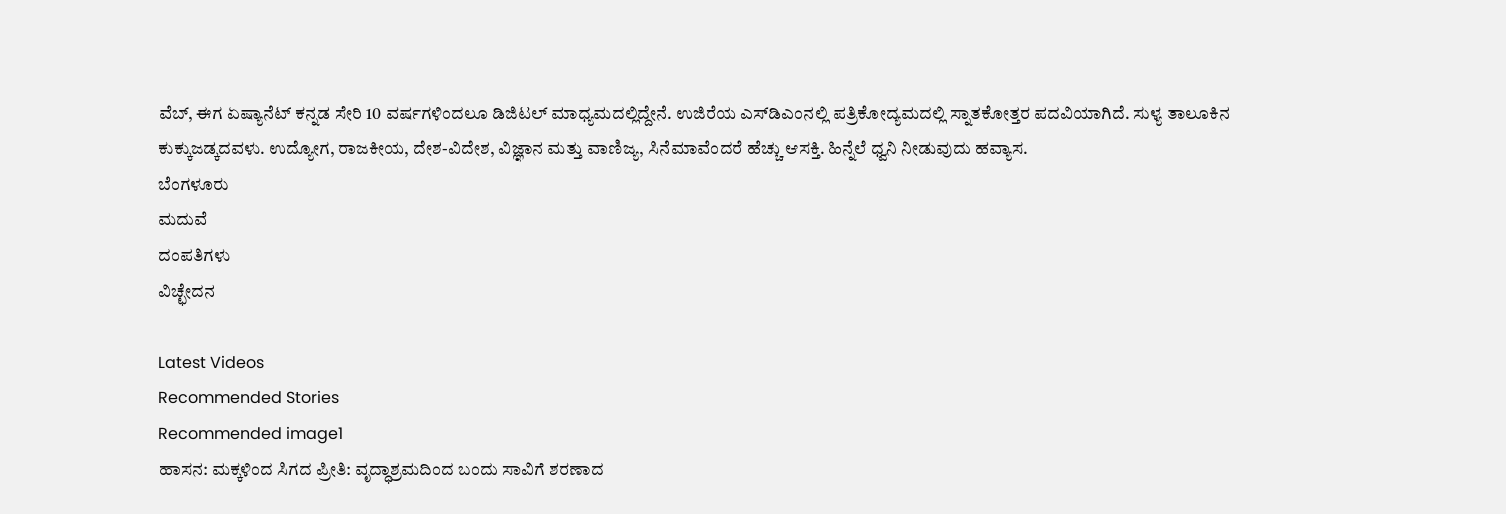ವೆಬ್‌, ಈಗ ಏಷ್ಯಾನೆಟ್ ಕನ್ನಡ ಸೇರಿ 10 ವರ್ಷಗಳಿಂದಲೂ ಡಿಜಿಟಲ್ ಮಾಧ್ಯಮದಲ್ಲಿದ್ದೇನೆ. ಉಜಿರೆಯ ಎಸ್‌ಡಿಎಂನಲ್ಲಿ ಪತ್ರಿಕೋದ್ಯಮದಲ್ಲಿ ಸ್ನಾತಕೋತ್ತರ ಪದವಿಯಾಗಿದೆ. ಸುಳ್ಯ ತಾಲೂಕಿನ ಕುಕ್ಕುಜಡ್ಕದವಳು. ಉದ್ಯೋಗ, ರಾಜಕೀಯ, ದೇಶ-ವಿದೇಶ, ವಿಜ್ಞಾನ ಮತ್ತು ವಾಣಿಜ್ಯ, ಸಿನೆಮಾವೆಂದರೆ ಹೆಚ್ಚು ಆಸಕ್ತಿ. ಹಿನ್ನೆಲೆ ಧ್ವನಿ ನೀಡುವುದು ಹವ್ಯಾಸ.
ಬೆಂಗಳೂರು
ಮದುವೆ
ದಂಪತಿಗಳು
ವಿಚ್ಛೇದನ

Latest Videos
Recommended Stories
Recommended image1
ಹಾಸನ: ಮಕ್ಕಳಿಂದ ಸಿಗದ ಪ್ರೀತಿ: ವೃದ್ಧಾಶ್ರಮದಿಂದ ಬಂದು ಸಾವಿಗೆ ಶರಣಾದ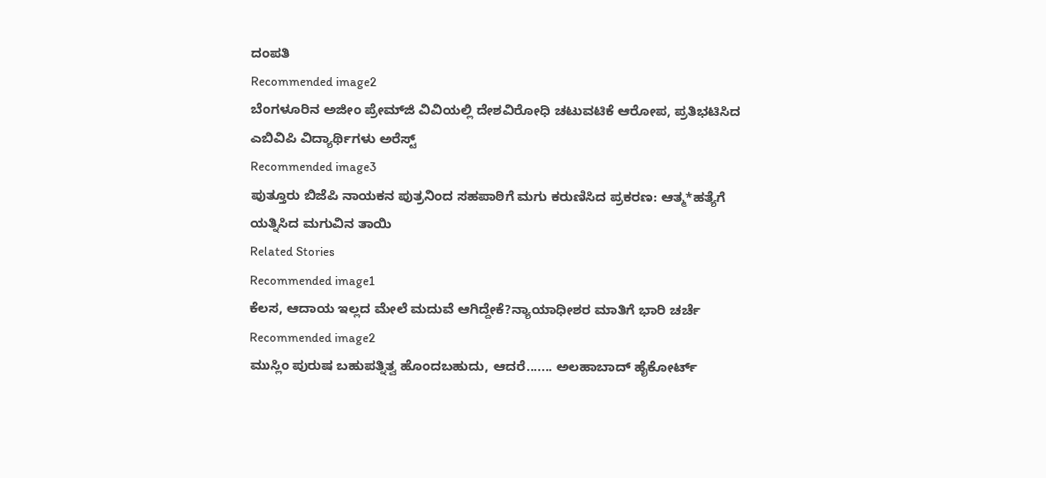ದಂಪತಿ
Recommended image2
ಬೆಂಗಳೂರಿನ ಅಜೀಂ ಪ್ರೇಮ್‌ಜಿ ವಿವಿಯಲ್ಲಿ ದೇಶವಿರೋಧಿ ಚಟುವಟಿಕೆ ಆರೋಪ, ಪ್ರತಿಭಟಿಸಿದ ಎಬಿವಿಪಿ ವಿದ್ಯಾರ್ಥಿಗಳು ಅರೆಸ್ಟ್
Recommended image3
ಪುತ್ತೂರು ಬಿಜೆಪಿ ನಾಯಕನ ಪುತ್ರನಿಂದ ಸಹಪಾಠಿಗೆ ಮಗು ಕರುಣಿಸಿದ ಪ್ರಕರಣ: ಆತ್ಮ*ಹತ್ಯೆಗೆ ಯತ್ನಿಸಿದ ಮಗುವಿನ ತಾಯಿ
Related Stories
Recommended image1
ಕೆಲಸ, ಆದಾಯ ಇಲ್ಲದ ಮೇಲೆ ಮದುವೆ ಆಗಿದ್ದೇಕೆ?ನ್ಯಾಯಾಧೀಶರ ಮಾತಿಗೆ ಭಾರಿ ಚರ್ಚೆ
Recommended image2
ಮುಸ್ಲಿಂ ಪುರುಷ ಬಹುಪತ್ನಿತ್ವ ಹೊಂದಬಹುದು, ಆದರೆ....... ಅಲಹಾಬಾದ್ ಹೈಕೋರ್ಟ್‌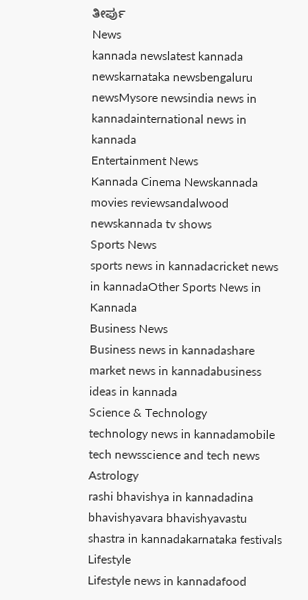ತೀರ್ಪು
News
kannada newslatest kannada newskarnataka newsbengaluru newsMysore newsindia news in kannadainternational news in kannada
Entertainment News
Kannada Cinema Newskannada movies reviewsandalwood newskannada tv shows
Sports News
sports news in kannadacricket news in kannadaOther Sports News in Kannada
Business News
Business news in kannadashare market news in kannadabusiness ideas in kannada
Science & Technology
technology news in kannadamobile tech newsscience and tech news
Astrology
rashi bhavishya in kannadadina bhavishyavara bhavishyavastu shastra in kannadakarnataka festivals
Lifestyle
Lifestyle news in kannadafood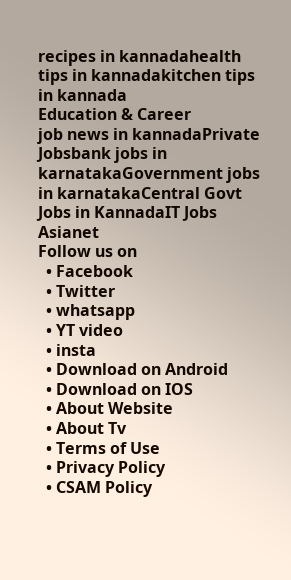recipes in kannadahealth tips in kannadakitchen tips in kannada
Education & Career
job news in kannadaPrivate Jobsbank jobs in karnatakaGovernment jobs in karnatakaCentral Govt Jobs in KannadaIT Jobs
Asianet
Follow us on
  • Facebook
  • Twitter
  • whatsapp
  • YT video
  • insta
  • Download on Android
  • Download on IOS
  • About Website
  • About Tv
  • Terms of Use
  • Privacy Policy
  • CSAM Policy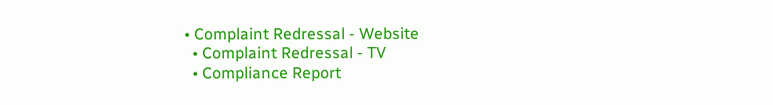• Complaint Redressal - Website
  • Complaint Redressal - TV
  • Compliance Report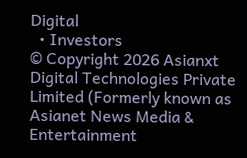Digital
  • Investors
© Copyright 2026 Asianxt Digital Technologies Private Limited (Formerly known as Asianet News Media & Entertainment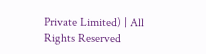Private Limited) | All Rights Reserved